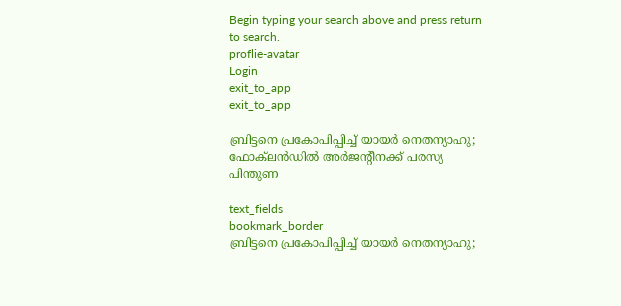Begin typing your search above and press return to search.
proflie-avatar
Login
exit_to_app
exit_to_app

ബ്രിട്ടനെ പ്രകോപിപ്പിച്ച് യായർ നെതന്യാഹു; ഫോക്‌ലൻഡിൽ അർജന്റീനക്ക് പരസ്യ പിന്തുണ

text_fields
bookmark_border
ബ്രിട്ടനെ പ്രകോപിപ്പിച്ച് യായർ നെതന്യാഹു;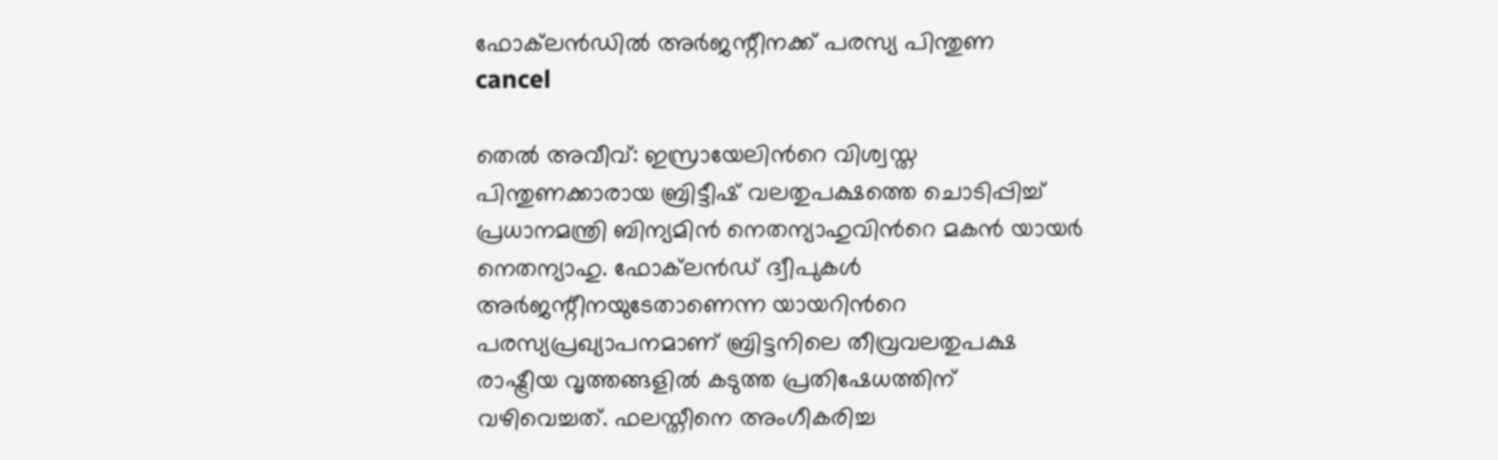ഫോക്‌ലൻഡിൽ അർജന്റീനക്ക് പരസ്യ പിന്തുണ
cancel

തെൽ അവീവ്: ഇസ്രായേലിന്‍റെ വിശ്വസ്ത പിന്തുണക്കാരായ ബ്രിട്ടീഷ് വലതുപക്ഷത്തെ ചൊടിപ്പിച്ച് പ്രധാനമന്ത്രി ബിന്യമിൻ നെതന്യാഹുവിന്‍റെ മകൻ യായർ നെതന്യാഹു. ഫോക്‌ലൻഡ് ദ്വീപുകൾ അർജന്റീനയുടേതാണെന്ന യായറിന്‍റെ പരസ്യപ്രഖ്യാപനമാണ് ബ്രിട്ടനിലെ തീവ്രവലതുപക്ഷ രാഷ്ട്രീയ വൃത്തങ്ങളിൽ കടുത്ത പ്രതിഷേധത്തിന് വഴിവെച്ചത്. ഫലസ്തീനെ അംഗീകരിച്ച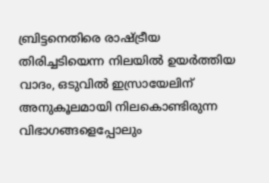ബ്രിട്ടനെതിരെ രാഷ്ട്രീയ തിരിച്ചടിയെന്ന നിലയിൽ ഉയർത്തിയ വാദം, ഒടുവിൽ ഇസ്രായേലിന് അനുകൂലമായി നിലകൊണ്ടിരുന്ന വിഭാഗങ്ങളെപ്പോലും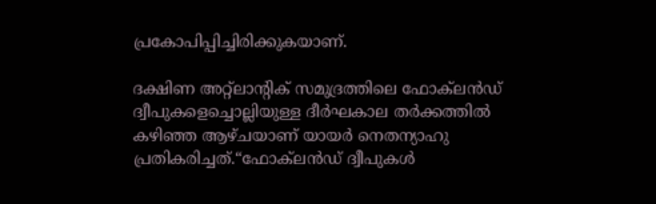പ്രകോപിപ്പിച്ചിരിക്കുകയാണ്.

ദക്ഷിണ അറ്റ്ലാന്റിക് സമുദ്രത്തിലെ ഫോക്‌ലൻഡ് ദ്വീപുകളെച്ചൊല്ലിയുള്ള ദീർഘകാല തർക്കത്തിൽ കഴിഞ്ഞ ആഴ്ചയാണ് യായർ നെതന്യാഹു പ്രതികരിച്ചത്.“ഫോക്‌ലൻഡ് ദ്വീപുകൾ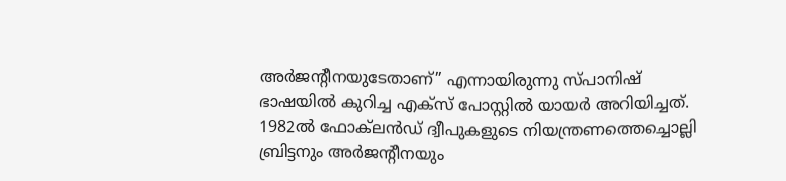അർജന്റീനയുടേതാണ്” എന്നായിരുന്നു സ്പാനിഷ് ഭാഷയിൽ കുറിച്ച എക്സ് പോസ്റ്റിൽ യായർ അറിയിച്ചത്. 1982ൽ ഫോക്‌ലൻഡ് ദ്വീപുകളുടെ നിയന്ത്രണത്തെച്ചൊല്ലി ബ്രിട്ടനും അർജന്റീനയും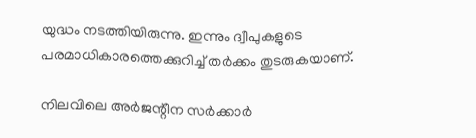യുദ്ധം നടത്തിയിരുന്നു. ഇന്നും ദ്വീപുകളുടെ പരമാധികാരത്തെക്കുറിച്ച് തർക്കം തുടരുകയാണ്.

നിലവിലെ അർജന്റീന സർക്കാർ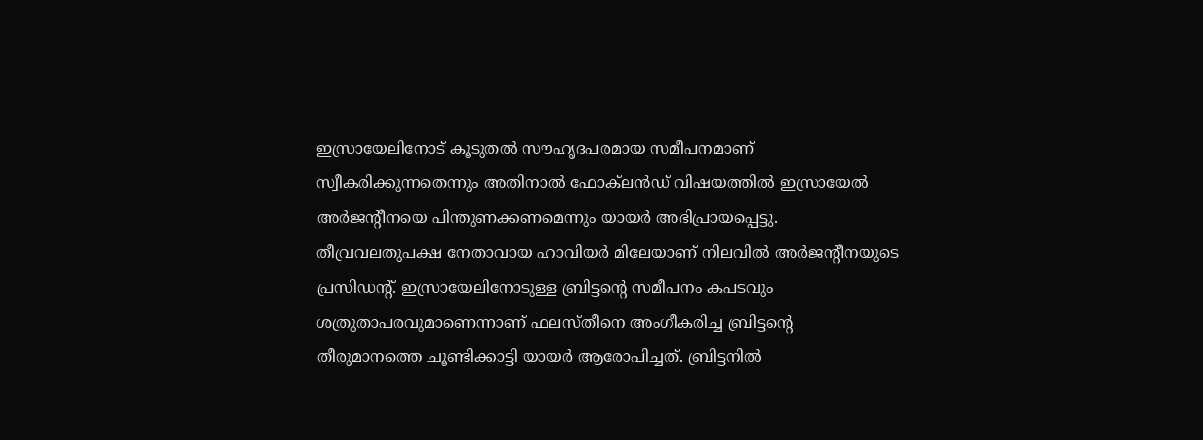ഇസ്രായേലിനോട് കൂടുതൽ സൗഹൃദപരമായ സമീപനമാണ് സ്വീകരിക്കുന്നതെന്നും അതിനാൽ ഫോക്‌ലൻഡ് വിഷയത്തിൽ ഇസ്രായേൽ അർജന്റീനയെ പിന്തുണക്കണമെന്നും യായർ അഭിപ്രായപ്പെട്ടു. തീവ്രവലതുപക്ഷ നേതാവായ ഹാവിയർ മിലേയാണ് നിലവിൽ അർജന്റീനയുടെ പ്രസിഡന്റ്. ഇസ്രായേലിനോടുള്ള ബ്രിട്ടന്റെ സമീപനം കപടവും ശത്രുതാപരവുമാണെന്നാണ് ഫലസ്തീനെ അംഗീകരിച്ച ബ്രിട്ടന്‍റെ തീരുമാനത്തെ ചൂണ്ടിക്കാട്ടി യായർ ആരോപിച്ചത്. ബ്രിട്ടനിൽ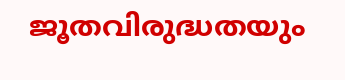ജൂതവിരുദ്ധതയും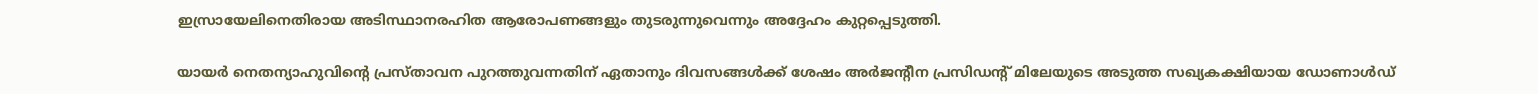ഇസ്രായേലിനെതിരായ അടിസ്ഥാനരഹിത ആരോപണങ്ങളും തുടരുന്നുവെന്നും അദ്ദേഹം കുറ്റപ്പെടുത്തി.

യായർ നെതന്യാഹുവിന്റെ പ്രസ്താവന പുറത്തുവന്നതിന് ഏതാനും ദിവസങ്ങൾക്ക് ശേഷം അർജന്റീന പ്രസിഡന്റ് മിലേയുടെ അടുത്ത സഖ്യകക്ഷിയായ ഡോണാൾഡ്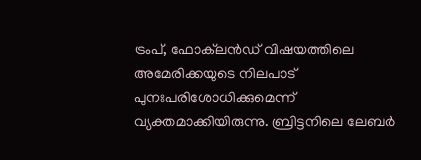ട്രംപ്, ഫോക്‌ലൻഡ് വിഷയത്തിലെ അമേരിക്കയുടെ നിലപാട് പുനഃപരിശോധിക്കുമെന്ന് വ്യക്തമാക്കിയിരുന്നു. ബ്രിട്ടനിലെ ലേബർ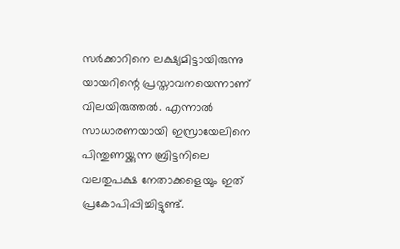സർക്കാറിനെ ലക്ഷ്യമിട്ടായിരുന്നു യായറിന്റെ പ്രസ്താവനയെന്നാണ് വിലയിരുത്തൽ. എന്നാൽ സാധാരണയായി ഇസ്രായേലിനെ പിന്തുണയ്ക്കുന്ന ബ്രിട്ടനിലെ വലതുപക്ഷ നേതാക്കളെയും ഇത് പ്രകോപിപ്പിച്ചിട്ടുണ്ട്.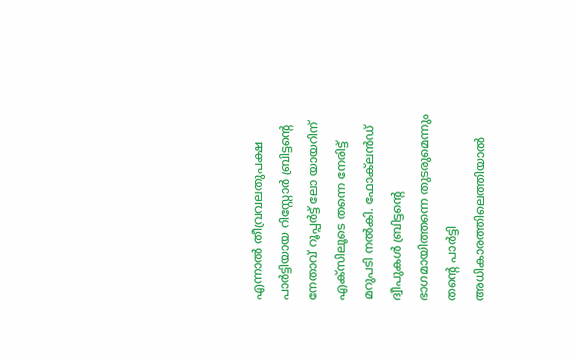എന്നാൽ തീവ്രവലതുപക്ഷ പാർട്ടിയായ റിസ്റ്റോർ ബ്രിട്ടന്റെ നേതാവ് റൂപ്പർട്ട് ലോ യായറിന് എക്സിലൂടെ തന്നെ നേരിട്ട് മറുപടി നൽകി. ഫോക്‌ലൻഡ് ദ്വീപുകൾ ബ്രിട്ടന്റെ ഭാഗമായിത്തന്നെ തുടരുമെന്നും തന്റെ പാർട്ടി അധികാരത്തിലെത്തിയാൽ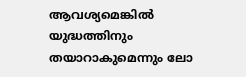ആവശ്യമെങ്കിൽ യുദ്ധത്തിനും തയാറാകുമെന്നും ലോ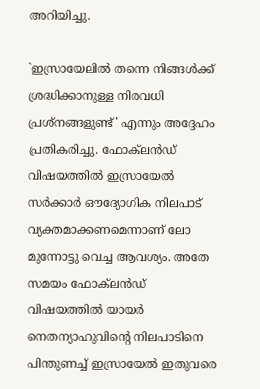അറിയിച്ചു.

`ഇസ്രായേലിൽ തന്നെ നിങ്ങൾക്ക് ശ്രദ്ധിക്കാനുള്ള നിരവധി പ്രശ്നങ്ങളുണ്ട്' എന്നും അദ്ദേഹം പ്രതികരിച്ചു. ഫോക്‌ലൻഡ് വിഷയത്തിൽ ഇസ്രായേൽ സർക്കാർ ഔദ്യോഗിക നിലപാട് വ്യക്തമാക്കണമെന്നാണ് ലോ മുന്നോട്ടു വെച്ച ആവശ്യം. അതേ സമയം ഫോക്‌ലൻഡ് വിഷയത്തിൽ യായർ നെതന്യാഹുവിന്റെ നിലപാടിനെ പിന്തുണച്ച് ഇസ്രായേൽ ഇതുവരെ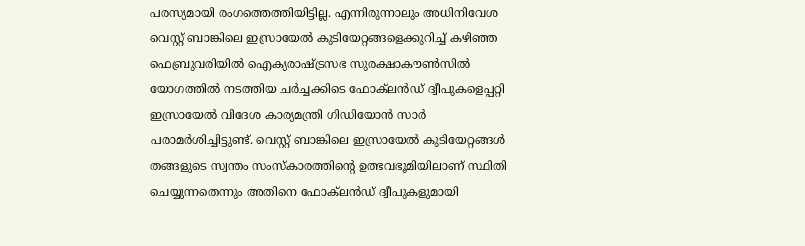പരസ്യമായി രംഗത്തെത്തിയിട്ടില്ല. എന്നിരുന്നാലും അധിനിവേശ വെസ്റ്റ് ബാങ്കിലെ ഇസ്രായേൽ കുടിയേറ്റങ്ങളെക്കുറിച്ച് കഴിഞ്ഞ ഫെബ്രുവരിയിൽ ഐക്യരാഷ്ട്രസഭ സുരക്ഷാകൗൺസിൽ യോഗത്തിൽ നടത്തിയ ചർച്ചക്കിടെ ഫോക്‌ലൻഡ് ദ്വീപുകളെപ്പറ്റി ഇസ്രായേൽ വിദേശ കാര്യമന്ത്രി ഗിഡിയോന്‍ സാർ പരാമർശിച്ചിട്ടുണ്ട്. വെസ്റ്റ് ബാങ്കിലെ ഇസ്രായേൽ കുടിയേറ്റങ്ങൾ തങ്ങളുടെ സ്വന്തം സംസ്കാരത്തിന്റെ ഉത്ഭവഭൂമിയിലാണ് സ്ഥിതി ചെയ്യുന്നതെന്നും അതിനെ ഫോക്‌ലൻഡ് ദ്വീപുകളുമായി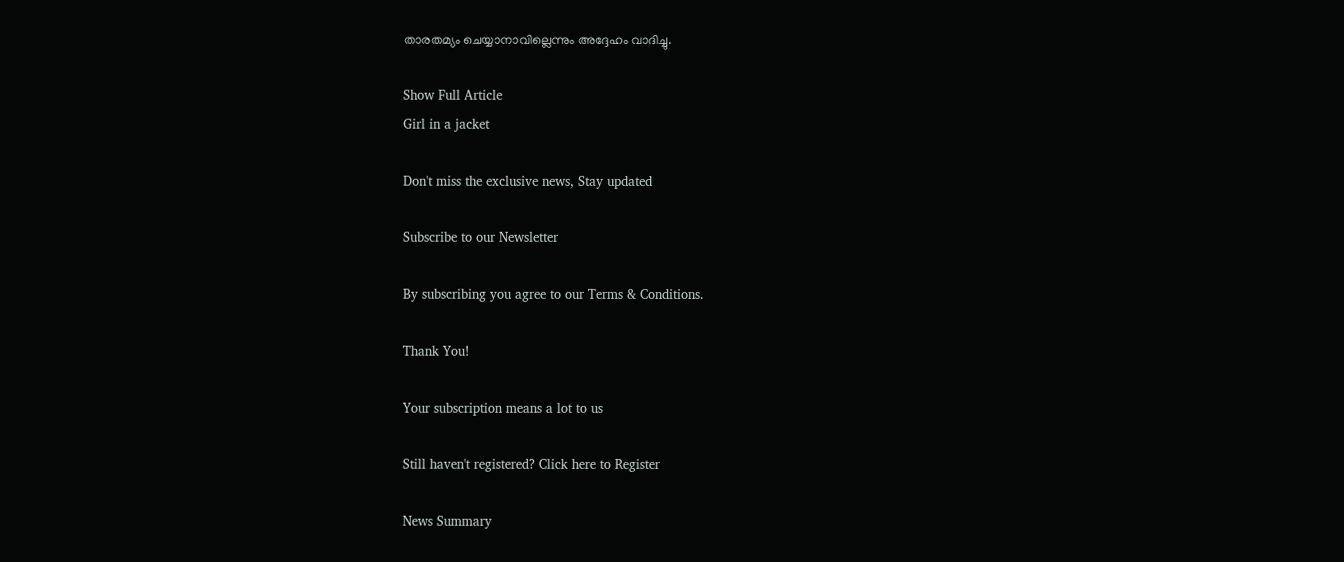താരതമ്യം ചെയ്യാനാവില്ലെന്നും അദ്ദേഹം വാദിച്ചു.

Show Full Article
Girl in a jacket

Don't miss the exclusive news, Stay updated

Subscribe to our Newsletter

By subscribing you agree to our Terms & Conditions.

Thank You!

Your subscription means a lot to us

Still haven't registered? Click here to Register

News Summary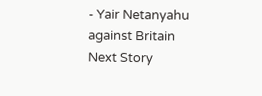- Yair Netanyahu against Britain
Next Story